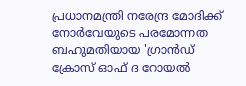പ്രധാനമന്ത്രി നരേന്ദ്ര മോദിക്ക് നോർവേയുടെ പരമോന്നത ബഹുമതിയായ 'ഗ്രാൻഡ് ക്രോസ് ഓഫ് ദ റോയൽ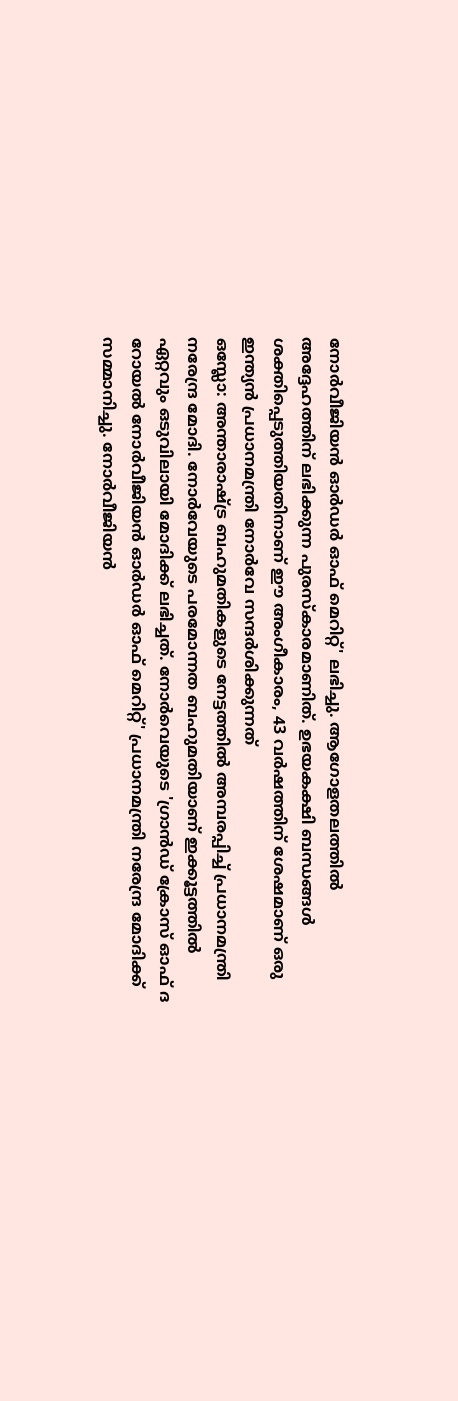നോർവീജിയൻ ഓർഡർ ഓഫ് മെറിറ്റ്' ലഭിച്ചു. ആഗോളതലത്തിൽ അദ്ദേഹത്തിന് ലഭിക്കുന്ന പുരസ്കാരമാണിത്. ഉഭയകക്ഷി ബന്ധങ്ങൾ ശക്തിപ്പെടുത്തിയതിനാണ് ഈ അംഗീകാരം, 43 വർഷത്തിന് ശേഷമാണ് ഒരു ഇന്ത്യൻ പ്രധാനമന്ത്രി നോർവേ സന്ദർശിക്കുന്നത്
ഒസ്ലോ: അന്താരാഷ്ട്ര ബഹുമതികളുടെ നേട്ടത്തിൽ അമ്പരപ്പിച്ച് പ്രധാനമന്ത്രി നരേന്ദ്ര മോദി. നോർവേയുടെ പരമോന്നത ബഹുമതിയാണ് ഇക്കൂട്ടത്തിൽ ഏറ്റവും ഒടുവിലായി മോദിക്ക് ലഭിച്ചത്. നോർവെയുടെ 'ഗ്രാൻഡ് ക്രോസ് ഓഫ് ദ റോയൽ നോർവീജിയൻ ഓർഡർ ഓഫ് മെറിറ്റ്' പ്രധാനമന്ത്രി നരേന്ദ്ര മോദിക്ക് സമ്മാനിച്ചു. നോർവീജിയൻ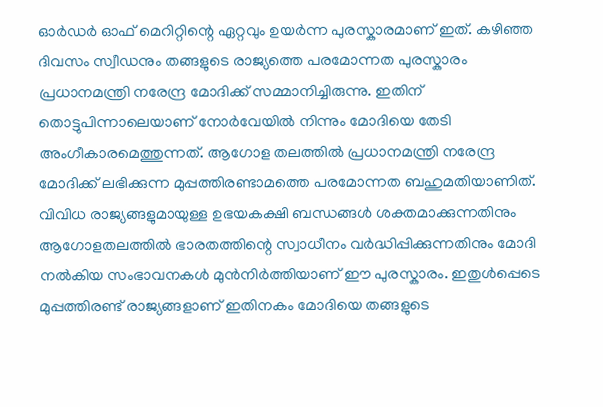ഓർഡർ ഓഫ് മെറിറ്റിന്റെ ഏറ്റവും ഉയർന്ന പുരസ്കാരമാണ് ഇത്. കഴിഞ്ഞ ദിവസം സ്വീഡനും തങ്ങളുടെ രാജ്യത്തെ പരമോന്നത പുരസ്കാരം പ്രധാനമന്ത്രി നരേന്ദ്ര മോദിക്ക് സമ്മാനിച്ചിരുന്നു. ഇതിന് തൊട്ടുപിന്നാലെയാണ് നോർവേയിൽ നിന്നും മോദിയെ തേടി അംഗീകാരമെത്തുന്നത്. ആഗോള തലത്തിൽ പ്രധാനമന്ത്രി നരേന്ദ്ര മോദിക്ക് ലഭിക്കുന്ന മുപ്പത്തിരണ്ടാമത്തെ പരമോന്നത ബഹുമതിയാണിത്. വിവിധ രാജ്യങ്ങളുമായുള്ള ഉഭയകക്ഷി ബന്ധങ്ങൾ ശക്തമാക്കുന്നതിനും ആഗോളതലത്തിൽ ഭാരതത്തിന്റെ സ്വാധീനം വർദ്ധിപ്പിക്കുന്നതിനും മോദി നൽകിയ സംഭാവനകൾ മുൻനിർത്തിയാണ് ഈ പുരസ്കാരം. ഇതുൾപ്പെടെ മുപ്പത്തിരണ്ട് രാജ്യങ്ങളാണ് ഇതിനകം മോദിയെ തങ്ങളുടെ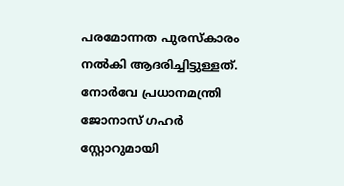പരമോന്നത പുരസ്കാരം നൽകി ആദരിച്ചിട്ടുള്ളത്. നോർവേ പ്രധാനമന്ത്രി ജോനാസ് ഗഹർ സ്റ്റോറുമായി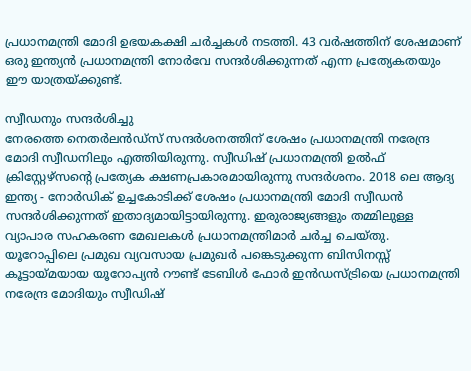പ്രധാനമന്ത്രി മോദി ഉഭയകക്ഷി ചർച്ചകൾ നടത്തി. 43 വർഷത്തിന് ശേഷമാണ് ഒരു ഇന്ത്യൻ പ്രധാനമന്ത്രി നോർവേ സന്ദർശിക്കുന്നത് എന്ന പ്രത്യേകതയും ഈ യാത്രയ്ക്കുണ്ട്.

സ്വീഡനും സന്ദർശിച്ചു
നേരത്തെ നെതർലൻഡ്സ് സന്ദർശനത്തിന് ശേഷം പ്രധാനമന്ത്രി നരേന്ദ്ര മോദി സ്വീഡനിലും എത്തിയിരുന്നു. സ്വീഡിഷ് പ്രധാനമന്ത്രി ഉൽഫ് ക്രിസ്റ്റേഴ്സന്റെ പ്രത്യേക ക്ഷണപ്രകാരമായിരുന്നു സന്ദർശനം. 2018 ലെ ആദ്യ ഇന്ത്യ - നോർഡിക് ഉച്ചകോടിക്ക് ശേഷം പ്രധാനമന്ത്രി മോദി സ്വീഡൻ സന്ദർശിക്കുന്നത് ഇതാദ്യമായിട്ടായിരുന്നു. ഇരുരാജ്യങ്ങളും തമ്മിലുള്ള വ്യാപാര സഹകരണ മേഖലകൾ പ്രധാനമന്ത്രിമാർ ചർച്ച ചെയ്തു. യൂറോപ്പിലെ പ്രമുഖ വ്യവസായ പ്രമുഖർ പങ്കെടുക്കുന്ന ബിസിനസ്സ് കൂട്ടായ്മയായ യൂറോപ്യൻ റൗണ്ട് ടേബിൾ ഫോർ ഇൻഡസ്ട്രിയെ പ്രധാനമന്ത്രി നരേന്ദ്ര മോദിയും സ്വീഡിഷ്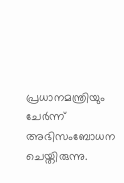പ്രധാനമന്ത്രിയും ചേർന്ന് അഭിസംബോധന ചെയ്തിരുന്നു.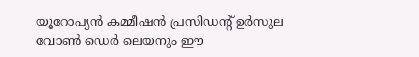യൂറോപ്യൻ കമ്മീഷൻ പ്രസിഡന്റ് ഉർസുല വോൺ ഡെർ ലെയനും ഈ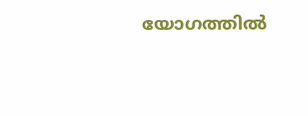യോഗത്തിൽ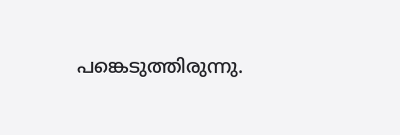പങ്കെടുത്തിരുന്നു.